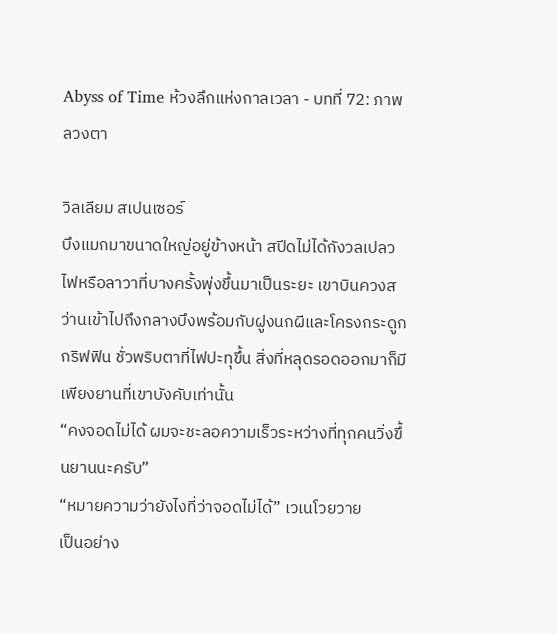Abyss of Time ห้วงลึกแห่งกาลเวลา - บทที่ 72: ภาพลวงตา

วิลเลียม สเปนเซอร์
บึงแมกมาขนาดใหญ่อยู่ข้างหน้า สปีดไม่ได้กังวลเปลวไฟหรือลาวาที่บางครั้งพุ่งขึ้นมาเป็นระยะ เขาบินควงสว่านเข้าไปถึงกลางบึงพร้อมกับฝูงนกผีและโครงกระดูกกริฟฟิน ชั่วพริบตาที่ไฟปะทุขึ้น สิ่งที่หลุดรอดออกมาก็มีเพียงยานที่เขาบังคับเท่านั้น
“คงจอดไม่ได้ ผมจะชะลอความเร็วระหว่างที่ทุกคนวิ่งขึ้นยานนะครับ”
“หมายความว่ายังไงที่ว่าจอดไม่ได้” เวเนโวยวาย
เป็นอย่าง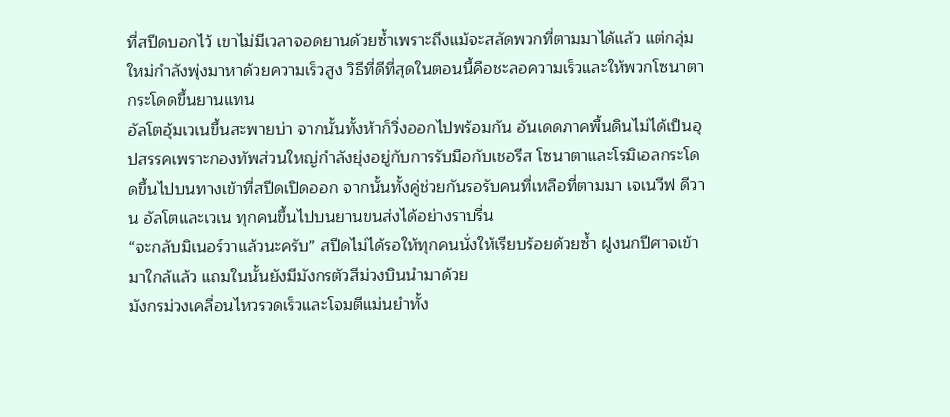ที่สปีดบอกไว้ เขาไม่มีเวลาจอดยานด้วยซ้ำเพราะถึงแม้จะสลัดพวกที่ตามมาได้แล้ว แต่กลุ่มใหม่กำลังพุ่งมาหาด้วยความเร็วสูง วิธีที่ดีที่สุดในตอนนี้คือชะลอความเร็วและให้พวกโซนาตากระโดดขึ้นยานแทน
อัลโตอุ้มเวเนขึ้นสะพายบ่า จากนั้นทั้งห้าก็วิ่งออกไปพร้อมกัน อันเดดภาคพื้นดินไม่ได้เป็นอุปสรรคเพราะกองทัพส่วนใหญ่กำลังยุ่งอยู่กับการรับมือกับเชอรีส โซนาตาและโรมิเอลกระโดดขึ้นไปบนทางเข้าที่สปีดเปิดออก จากนั้นทั้งคู่ช่วยกันรอรับคนที่เหลือที่ตามมา เจเนวีฟ ดีวาน อัลโตและเวเน ทุกคนขึ้นไปบนยานขนส่งได้อย่างราบรื่น
“จะกลับมิเนอร์วาแล้วนะครับ” สปีดไม่ได้รอให้ทุกคนนั่งให้เรียบร้อยด้วยซ้ำ ฝูงนกปีศาจเข้ามาใกล้แล้ว แถมในนั้นยังมีมังกรตัวสีม่วงบินนำมาด้วย
มังกรม่วงเคลื่อนไหวรวดเร็วและโจมตีแม่นยำทั้ง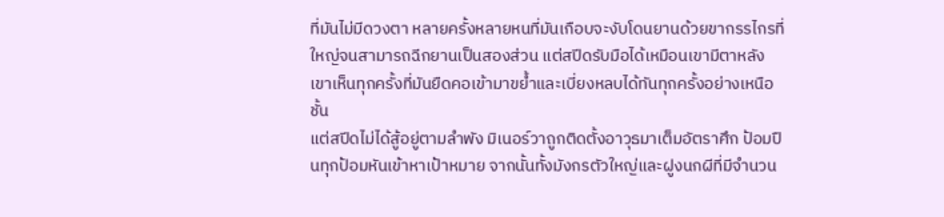ที่มันไม่มีดวงตา หลายครั้งหลายหนที่มันเกือบจะงับโดนยานด้วยขากรรไกรที่ใหญ่จนสามารถฉีกยานเป็นสองส่วน แต่สปีดรับมือได้เหมือนเขามีตาหลัง เขาเห็นทุกครั้งที่มันยืดคอเข้ามาขย้ำและเบี่ยงหลบได้ทันทุกครั้งอย่างเหนือชั้น
แต่สปีดไม่ได้สู้อยู่ตามลำพัง มิเนอร์วาถูกติดตั้งอาวุธมาเต็มอัตราศึก ป้อมปืนทุกป้อมหันเข้าหาเป้าหมาย จากนั้นทั้งมังกรตัวใหญ่และฝูงนกผีที่มีจำนวน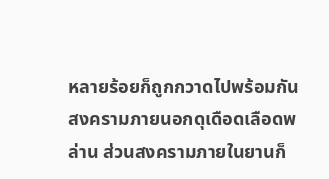หลายร้อยก็ถูกกวาดไปพร้อมกัน
สงครามภายนอกดุเดือดเลือดพล่าน ส่วนสงครามภายในยานก็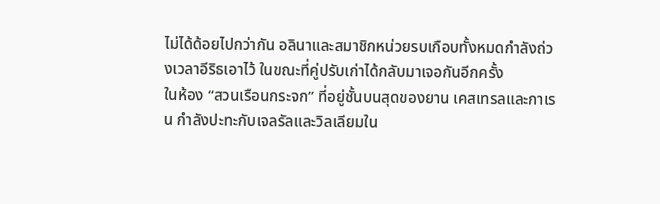ไม่ได้ด้อยไปกว่ากัน อลินาและสมาชิกหน่วยรบเกือบทั้งหมดกำลังถ่วงเวลาอีริธเอาไว้ ในขณะที่คู่ปรับเก่าได้กลับมาเจอกันอีกครั้ง
ในห้อง “สวนเรือนกระจก” ที่อยู่ชั้นบนสุดของยาน เคสเทรลและกาเรน กำลังปะทะกับเจลรัลและวิลเลียมใน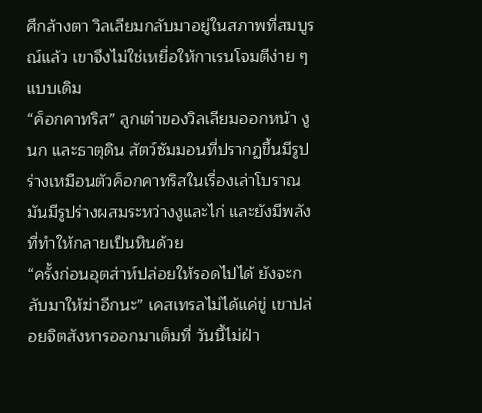ศึกล้างตา วิลเลียมกลับมาอยู่ในสภาพที่สมบูรณ์แล้ว เขาจึงไม่ใช่เหยื่อให้กาเรนโจมตีง่าย ๆ แบบเดิม
“ค็อกคาทริส” ลูกเต๋าของวิลเลียมออกหน้า งู นก และธาตุดิน สัตว์ซัมมอนที่ปรากฏขึ้นมีรูปร่างเหมือนตัวค็อกคาทริสในเรื่องเล่าโบราณ มันมีรูปร่างผสมระหว่างงูและไก่ และยังมีพลังที่ทำให้กลายเป็นหินด้วย
“ครั้งก่อนอุตส่าห์ปล่อยให้รอดไปได้ ยังจะกลับมาให้ฆ่าอีกนะ” เคสเทรลไม่ได้แค่ขู่ เขาปล่อยจิตสังหารออกมาเต็มที่ วันนี้ไม่ฝ่า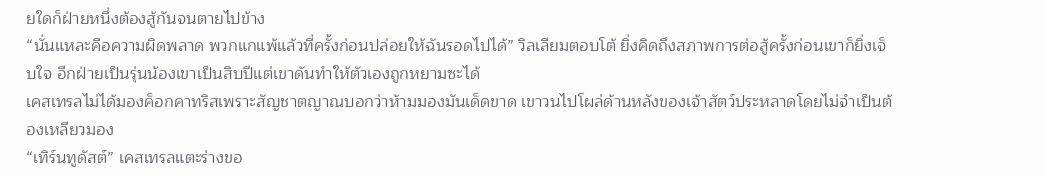ยใดก็ฝ่ายหนึ่งต้องสู้กันจนตายไปข้าง
“นั่นแหละคือความผิดพลาด พวกแกแพ้แล้วที่ครั้งก่อนปล่อยให้ฉันรอดไปได้” วิลเลียมตอบโต้ ยิ่งคิดถึงสภาพการต่อสู้ครั้งก่อนเขาก็ยิ่งเจ็บใจ อีกฝ่ายเป็นรุ่นน้องเขาเป็นสิบปีแต่เขาดันทำให้ตัวเองถูกหยามซะได้
เคสเทรลไม่ได้มองค็อกคาทริสเพราะสัญชาตญาณบอกว่าห้ามมองมันเด็ดขาด เขาวนไปโผล่ด้านหลังของเจ้าสัตว์ประหลาดโดยไม่จำเป็นต้องเหลียวมอง
“เทิร์นทูดัสต์” เคสเทรลแตะร่างขอ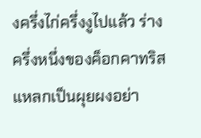งครึ่งไก่ครึ่งงูไปแล้ว ร่างครึ่งหนึ่งของค็อกคาทริสแหลกเป็นผุยผงอย่า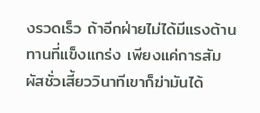งรวดเร็ว ถ้าอีกฝ่ายไม่ได้มีแรงต้านทานที่แข็งแกร่ง เพียงแค่การสัมผัสชั่วเสี้ยววินาทีเขาก็ฆ่ามันได้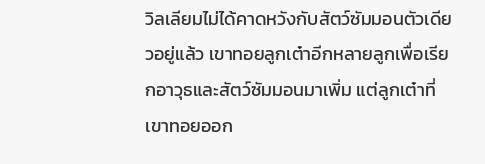วิลเลียมไม่ได้คาดหวังกับสัตว์ซัมมอนตัวเดียวอยู่แล้ว เขาทอยลูกเต๋าอีกหลายลูกเพื่อเรียกอาวุธและสัตว์ซัมมอนมาเพิ่ม แต่ลูกเต๋าที่เขาทอยออก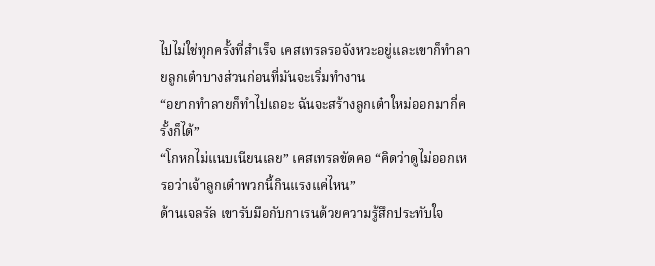ไปไม่ใช่ทุกครั้งที่สำเร็จ เคสเทรลรอจังหวะอยู่และเขาก็ทำลายลูกเต๋าบางส่วนก่อนที่มันจะเริ่มทำงาน
“อยากทำลายก็ทำไปเถอะ ฉันจะสร้างลูกเต๋าใหม่ออกมากี่ครั้งก็ได้”
“โกหกไม่แนบเนียนเลย” เคสเทรลขัดคอ “คิดว่าดูไม่ออกเหรอว่าเจ้าลูกเต๋าพวกนี้กินแรงแค่ไหน”
ด้านเจลรัล เขารับมือกับกาเรนด้วยความรู้สึกประทับใจ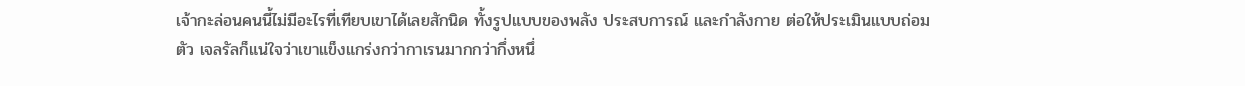เจ้ากะล่อนคนนี้ไม่มีอะไรที่เทียบเขาได้เลยสักนิด ทั้งรูปแบบของพลัง ประสบการณ์ และกำลังกาย ต่อให้ประเมินแบบถ่อมตัว เจลรัลก็แน่ใจว่าเขาแข็งแกร่งกว่ากาเรนมากกว่ากึ่งหนึ่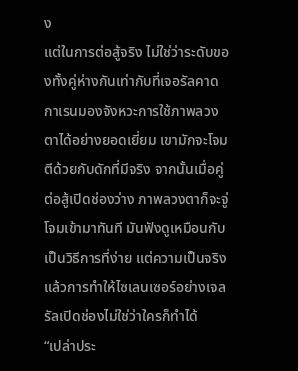ง
แต่ในการต่อสู้จริง ไม่ใช่ว่าระดับของทั้งคู่ห่างกันเท่ากับที่เจอรัลคาด กาเรนมองจังหวะการใช้ภาพลวงตาได้อย่างยอดเยี่ยม เขามักจะโจมตีด้วยกับดักที่มีจริง จากนั้นเมื่อคู่ต่อสู้เปิดช่องว่าง ภาพลวงตาก็จะจู่โจมเข้ามาทันที มันฟังดูเหมือนกับเป็นวิธีการที่ง่าย แต่ความเป็นจริงแล้วการทำให้ไซเลนเซอร์อย่างเจลรัลเปิดช่องไม่ใช่ว่าใครก็ทำได้
“เปล่าประ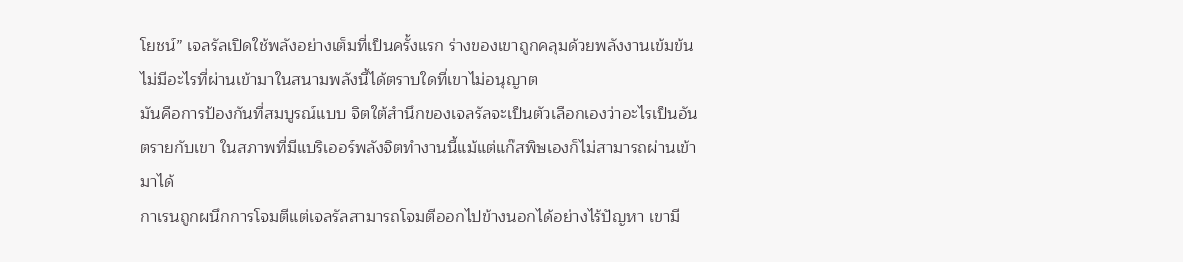โยชน์” เจลรัลเปิดใช้พลังอย่างเต็มที่เป็นครั้งแรก ร่างของเขาถูกคลุมด้วยพลังงานเข้มข้น ไม่มีอะไรที่ผ่านเข้ามาในสนามพลังนี้ได้ตราบใดที่เขาไม่อนุญาต
มันคือการป้องกันที่สมบูรณ์แบบ จิตใต้สำนึกของเจลรัลจะเป็นตัวเลือกเองว่าอะไรเป็นอันตรายกับเขา ในสภาพที่มีแบริเออร์พลังจิตทำงานนี้แม้แต่แก๊สพิษเองก็ไม่สามารถผ่านเข้ามาได้
กาเรนถูกผนึกการโจมตีแต่เจลรัลสามารถโจมตีออกไปข้างนอกได้อย่างไร้ปัญหา เขามี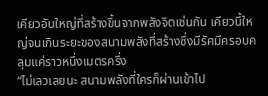เคียวอันใหญ่ที่สร้างขึ้นจากพลังจิตเช่นกัน เคียวนี้ใหญ่จนเกินระยะของสนามพลังที่สร้างซึ่งมีรัศมีครอบคลุมแค่ราวหนึ่งเมตรครึ่ง
“ไม่เลวเลยนะ สนามพลังที่ใครก็ผ่านเข้าไป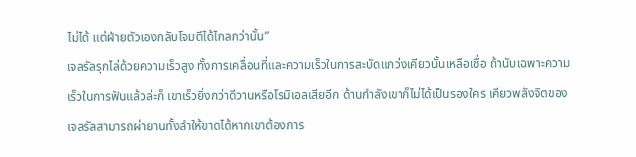ไม่ได้ แต่ฝ่ายตัวเองกลับโจมตีได้ไกลกว่านั้น”
เจลรัลรุกไล่ด้วยความเร็วสูง ทั้งการเคลื่อนที่และความเร็วในการสะบัดแกว่งเคียวนั้นเหลือเชื่อ ถ้านับเฉพาะความเร็วในการฟันแล้วล่ะก็ เขาเร็วยิ่งกว่าดีวานหรือโรมิเอลเสียอีก ด้านกำลังเขาก็ไม่ได้เป็นรองใคร เคียวพลังจิตของเจลรัลสามารถผ่ายานทั้งลำให้ขาดได้หากเขาต้องการ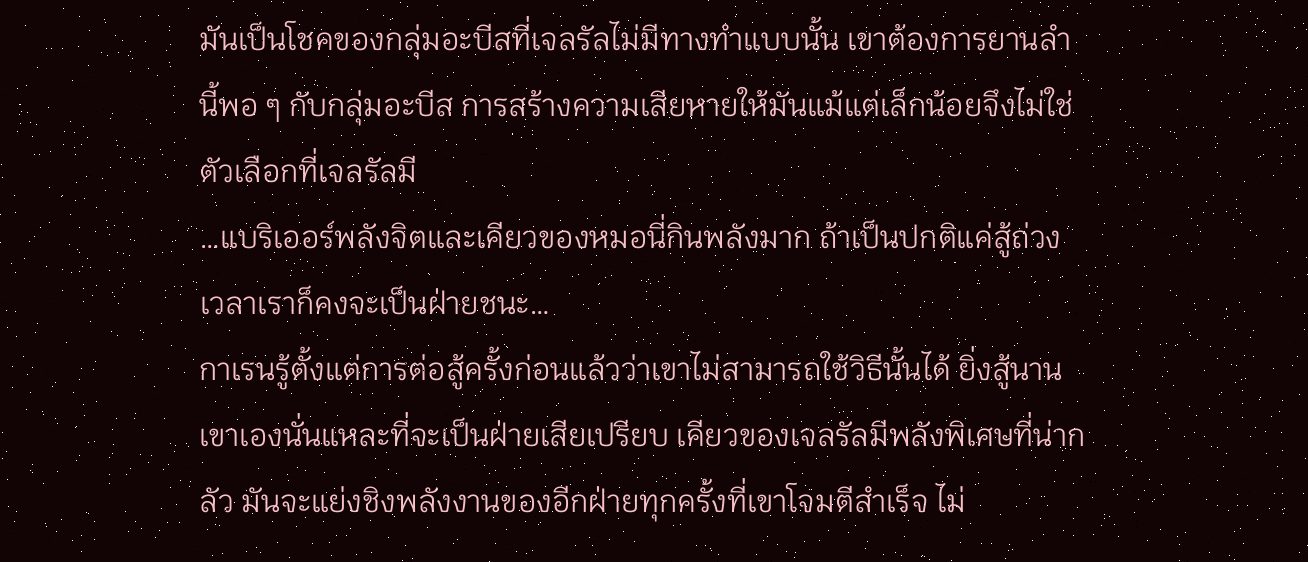มันเป็นโชคของกลุ่มอะบีสที่เจลรัลไม่มีทางทำแบบนั้น เขาต้องการยานลำนี้พอ ๆ กับกลุ่มอะบีส การสร้างความเสียหายให้มันแม้แต่เล็กน้อยจึงไม่ใช่ตัวเลือกที่เจลรัลมี
…แบริเออร์พลังจิตและเคียวของหมอนี่กินพลังมาก ถ้าเป็นปกติแค่สู้ถ่วงเวลาเราก็คงจะเป็นฝ่ายชนะ…
กาเรนรู้ตั้งแต่การต่อสู้ครั้งก่อนแล้วว่าเขาไม่สามารถใช้วิธีนั้นได้ ยิ่งสู้นานเขาเองนั่นแหละที่จะเป็นฝ่ายเสียเปรียบ เคียวของเจลรัลมีพลังพิเศษที่น่ากลัว มันจะแย่งชิงพลังงานของอีกฝ่ายทุกครั้งที่เขาโจมตีสำเร็จ ไม่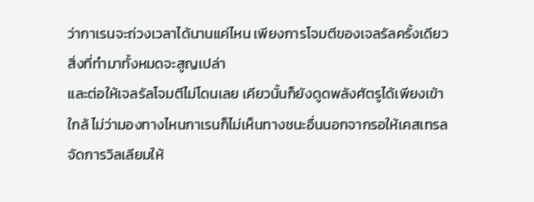ว่ากาเรนจะถ่วงเวลาได้นานแค่ไหน เพียงการโจมตีของเจลรัลครั้งเดียวสิ่งที่ทำมาทั้งหมดจะสูญเปล่า
และต่อให้เจลรัลโจมตีไม่โดนเลย เคียวนั้นก็ยังดูดพลังศัตรูได้เพียงเข้าใกล้ ไม่ว่ามองทางไหนกาเรนก็ไม่เห็นทางชนะอื่นนอกจากรอให้เคสเทรลจัดการวิลเลียมให้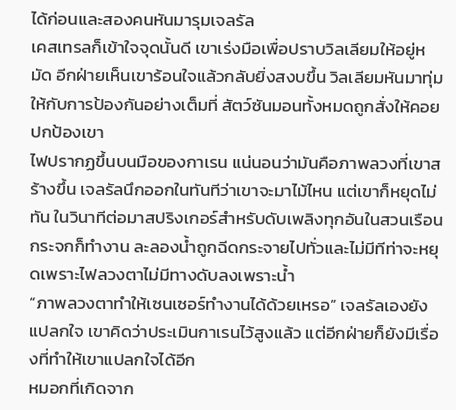ได้ก่อนและสองคนหันมารุมเจลรัล
เคสเทรลก็เข้าใจจุดนั้นดี เขาเร่งมือเพื่อปราบวิลเลียมให้อยู่หมัด อีกฝ่ายเห็นเขาร้อนใจแล้วกลับยิ่งสงบขึ้น วิลเลียมหันมาทุ่มให้กับการป้องกันอย่างเต็มที่ สัตว์ซันมอนทั้งหมดถูกสั่งให้คอยปกป้องเขา
ไฟปรากฏขึ้นบนมือของกาเรน แน่นอนว่ามันคือภาพลวงที่เขาสร้างขึ้น เจลรัลนึกออกในทันทีว่าเขาจะมาไม้ไหน แต่เขาก็หยุดไม่ทัน ในวินาทีต่อมาสปริงเกอร์สำหรับดับเพลิงทุกอันในสวนเรือนกระจกก็ทำงาน ละลองน้ำถูกฉีดกระจายไปทั่วและไม่มีทีท่าจะหยุดเพราะไฟลวงตาไม่มีทางดับลงเพราะน้ำ
“ภาพลวงตาทำให้เซนเซอร์ทำงานได้ด้วยเหรอ” เจลรัลเองยังแปลกใจ เขาคิดว่าประเมินกาเรนไว้สูงแล้ว แต่อีกฝ่ายก็ยังมีเรื่องที่ทำให้เขาแปลกใจได้อีก
หมอกที่เกิดจาก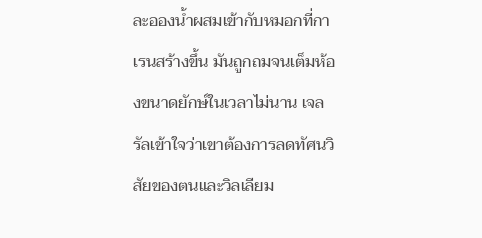ละอองน้ำผสมเข้ากับหมอกที่กาเรนสร้างขึ้น มันถูกถมจนเต็มห้องขนาดยักษ์ในเวลาไม่นาน เจลรัลเข้าใจว่าเขาต้องการลดทัศนวิสัยของตนและวิลเลียม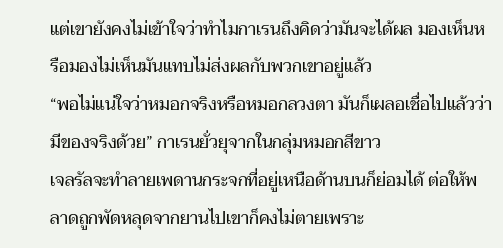แต่เขายังคงไม่เข้าใจว่าทำไมกาเรนถึงคิดว่ามันจะได้ผล มองเห็นหรือมองไม่เห็นมันแทบไม่ส่งผลกับพวกเขาอยู่แล้ว
“พอไม่แน่ใจว่าหมอกจริงหรือหมอกลวงตา มันก็เผลอเชื่อไปแล้วว่ามีของจริงด้วย” กาเรนยั่วยุจากในกลุ่มหมอกสีขาว
เจลรัลจะทำลายเพดานกระจกที่อยู่เหนือด้านบนก็ย่อมได้ ต่อให้พลาดถูกพัดหลุดจากยานไปเขาก็คงไม่ตายเพราะ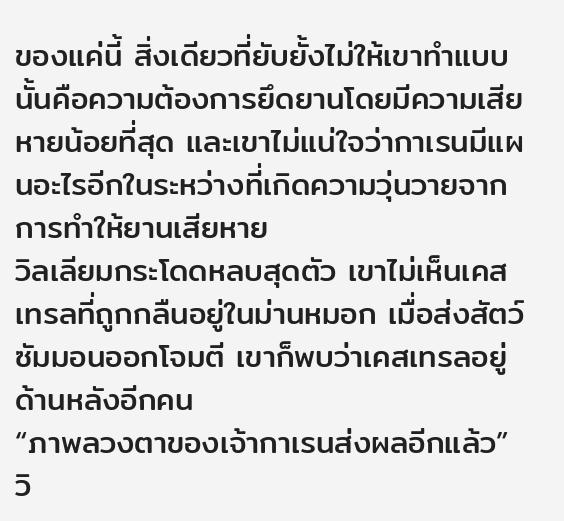ของแค่นี้ สิ่งเดียวที่ยับยั้งไม่ให้เขาทำแบบนั้นคือความต้องการยึดยานโดยมีความเสียหายน้อยที่สุด และเขาไม่แน่ใจว่ากาเรนมีแผนอะไรอีกในระหว่างที่เกิดความวุ่นวายจากการทำให้ยานเสียหาย
วิลเลียมกระโดดหลบสุดตัว เขาไม่เห็นเคสเทรลที่ถูกกลืนอยู่ในม่านหมอก เมื่อส่งสัตว์ซัมมอนออกโจมตี เขาก็พบว่าเคสเทรลอยู่ด้านหลังอีกคน
“ภาพลวงตาของเจ้ากาเรนส่งผลอีกแล้ว” วิ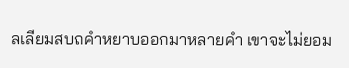ลเลียมสบถคำหยาบออกมาหลายคำ เขาจะไม่ยอม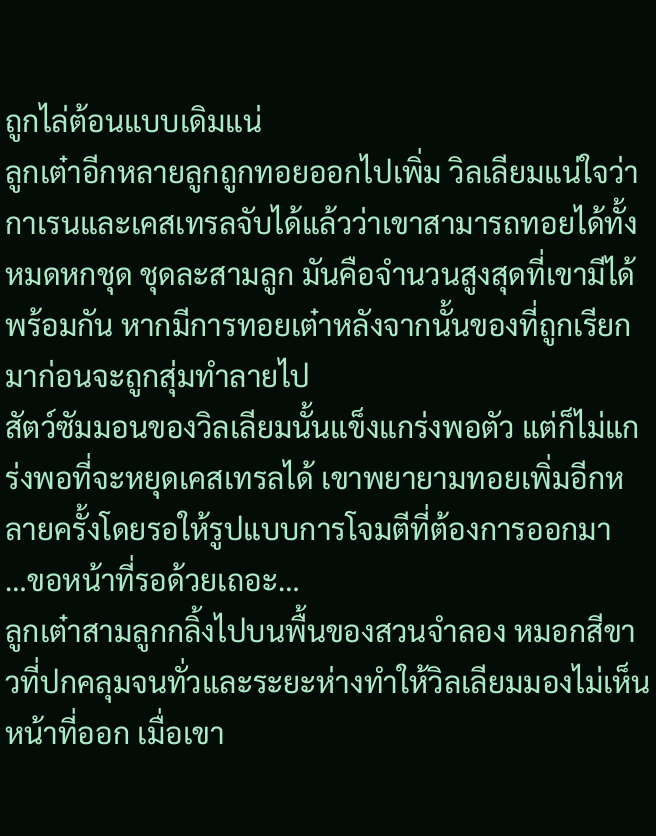ถูกไล่ต้อนแบบเดิมแน่
ลูกเต๋าอีกหลายลูกถูกทอยออกไปเพิ่ม วิลเลียมแน่ใจว่ากาเรนและเคสเทรลจับได้แล้วว่าเขาสามารถทอยได้ทั้งหมดหกชุด ชุดละสามลูก มันคือจำนวนสูงสุดที่เขามีได้พร้อมกัน หากมีการทอยเต๋าหลังจากนั้นของที่ถูกเรียกมาก่อนจะถูกสุ่มทำลายไป
สัตว์ซัมมอนของวิลเลียมนั้นแข็งแกร่งพอตัว แต่ก็ไม่แกร่งพอที่จะหยุดเคสเทรลได้ เขาพยายามทอยเพิ่มอีกหลายครั้งโดยรอให้รูปแบบการโจมตีที่ต้องการออกมา
…ขอหน้าที่รอด้วยเถอะ…
ลูกเต๋าสามลูกกลิ้งไปบนพื้นของสวนจำลอง หมอกสีขาวที่ปกคลุมจนทั่วและระยะห่างทำให้วิลเลียมมองไม่เห็นหน้าที่ออก เมื่อเขา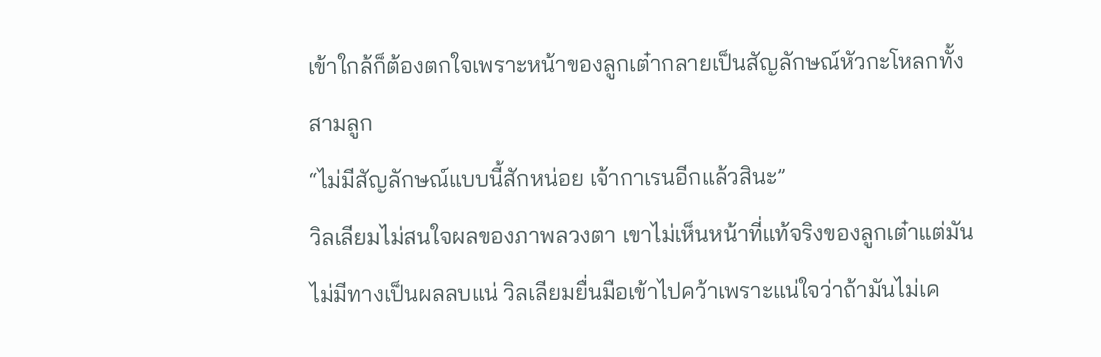เข้าใกล้ก็ต้องตกใจเพราะหน้าของลูกเต๋ากลายเป็นสัญลักษณ์หัวกะโหลกทั้งสามลูก
“ไม่มีสัญลักษณ์แบบนี้สักหน่อย เจ้ากาเรนอีกแล้วสินะ”
วิลเลียมไม่สนใจผลของภาพลวงตา เขาไม่เห็นหน้าที่แท้จริงของลูกเต๋าแต่มันไม่มีทางเป็นผลลบแน่ วิลเลียมยื่นมือเข้าไปคว้าเพราะแน่ใจว่าถ้ามันไม่เค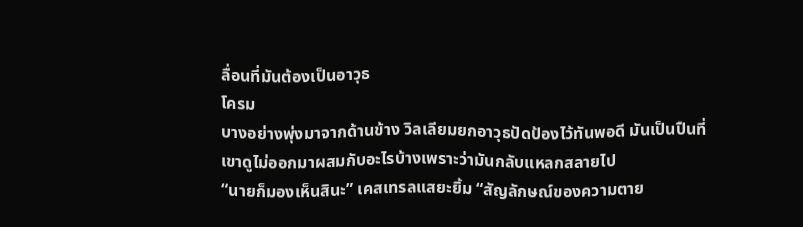ลื่อนที่มันต้องเป็นอาวุธ
โครม
บางอย่างพุ่งมาจากด้านข้าง วิลเลียมยกอาวุธปัดป้องไว้ทันพอดี มันเป็นปืนที่เขาดูไม่ออกมาผสมกับอะไรบ้างเพราะว่ามันกลับแหลกสลายไป
“นายก็มองเห็นสินะ” เคสเทรลแสยะยิ้ม “สัญลักษณ์ของความตาย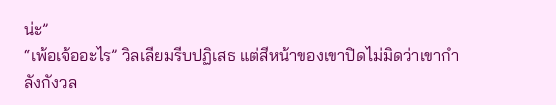น่ะ”
“เพ้อเจ้ออะไร” วิลเลียมรีบปฏิเสธ แต่สีหน้าของเขาปิดไม่มิดว่าเขากำลังกังวล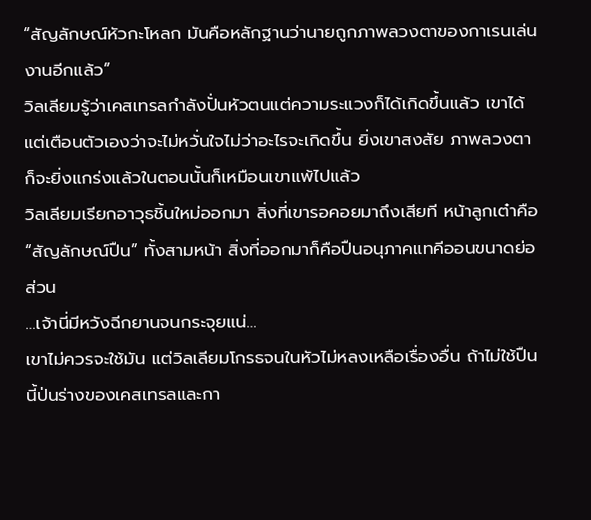“สัญลักษณ์หัวกะโหลก มันคือหลักฐานว่านายถูกภาพลวงตาของกาเรนเล่นงานอีกแล้ว”
วิลเลียมรู้ว่าเคสเทรลกำลังปั่นหัวตนแต่ความระแวงก็ได้เกิดขึ้นแล้ว เขาได้แต่เตือนตัวเองว่าจะไม่หวั่นใจไม่ว่าอะไรจะเกิดขึ้น ยิ่งเขาสงสัย ภาพลวงตาก็จะยิ่งแกร่งแล้วในตอนนั้นก็เหมือนเขาแพ้ไปแล้ว
วิลเลียมเรียกอาวุธชิ้นใหม่ออกมา สิ่งที่เขารอคอยมาถึงเสียที หน้าลูกเต๋าคือ “สัญลักษณ์ปืน” ทั้งสามหน้า สิ่งที่ออกมาก็คือปืนอนุภาคแทคีออนขนาดย่อส่วน
…เจ้านี่มีหวังฉีกยานจนกระจุยแน่…
เขาไม่ควรจะใช้มัน แต่วิลเลียมโกรธจนในหัวไม่หลงเหลือเรื่องอื่น ถ้าไม่ใช้ปืนนี้ป่นร่างของเคสเทรลและกา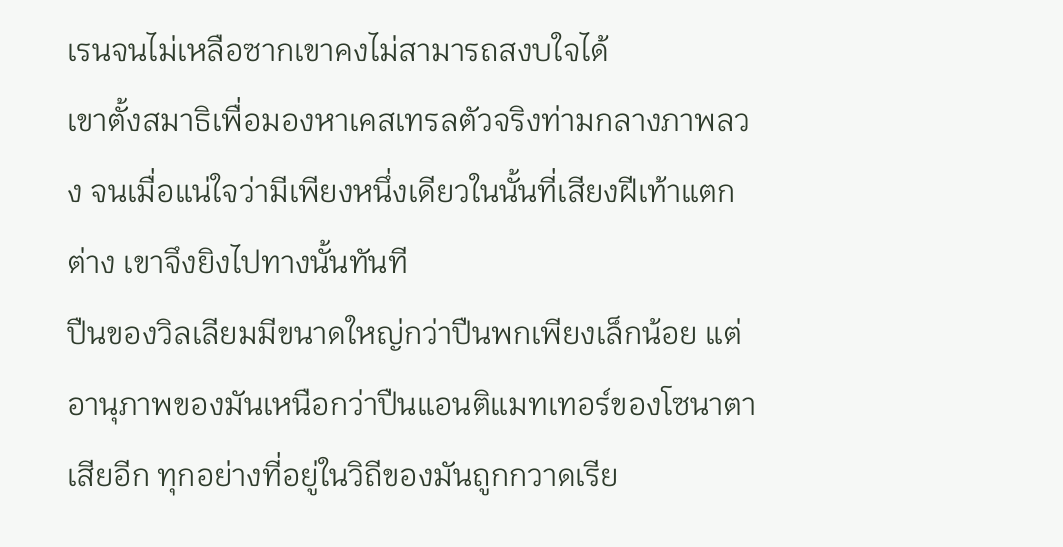เรนจนไม่เหลือซากเขาคงไม่สามารถสงบใจได้
เขาตั้งสมาธิเพื่อมองหาเคสเทรลตัวจริงท่ามกลางภาพลวง จนเมื่อแน่ใจว่ามีเพียงหนึ่งเดียวในนั้นที่เสียงฝีเท้าแตกต่าง เขาจึงยิงไปทางนั้นทันที
ปืนของวิลเลียมมีขนาดใหญ่กว่าปืนพกเพียงเล็กน้อย แต่อานุภาพของมันเหนือกว่าปืนแอนติแมทเทอร์ของโซนาตาเสียอีก ทุกอย่างที่อยู่ในวิถีของมันถูกกวาดเรีย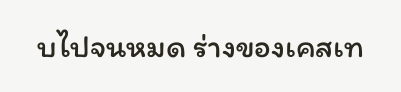บไปจนหมด ร่างของเคสเท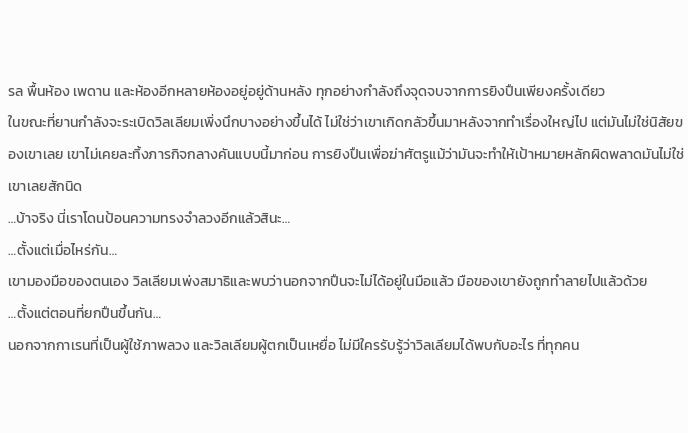รล พื้นห้อง เพดาน และห้องอีกหลายห้องอยู่อยู่ด้านหลัง ทุกอย่างกำลังถึงจุดจบจากการยิงปืนเพียงครั้งเดียว
ในขณะที่ยานกำลังจะระเบิดวิลเลียมเพิ่งนึกบางอย่างขึ้นได้ ไม่ใช่ว่าเขาเกิดกลัวขึ้นมาหลังจากทำเรื่องใหญ่ไป แต่มันไม่ใช่นิสัยของเขาเลย เขาไม่เคยละทิ้งภารกิจกลางคันแบบนี้มาก่อน การยิงปืนเพื่อฆ่าศัตรูแม้ว่ามันจะทำให้เป้าหมายหลักผิดพลาดมันไม่ใช่เขาเลยสักนิด
…บ้าจริง นี่เราโดนป้อนความทรงจำลวงอีกแล้วสินะ…
…ตั้งแต่เมื่อไหร่กัน…
เขามองมือของตนเอง วิลเลียมเพ่งสมาธิและพบว่านอกจากปืนจะไม่ได้อยู่ในมือแล้ว มือของเขายังถูกทำลายไปแล้วด้วย
…ตั้งแต่ตอนที่ยกปืนขึ้นกัน…
นอกจากกาเรนที่เป็นผู้ใช้ภาพลวง และวิลเลียมผู้ตกเป็นเหยื่อ ไม่มีใครรับรู้ว่าวิลเลียมได้พบกับอะไร ที่ทุกคน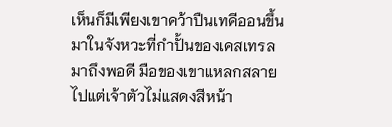เห็นก็มีเพียงเขาคว้าปืนเทคีออนขึ้นมาในจังหวะที่กำปั้นของเคสเทรลมาถึงพอดี มือของเขาแหลกสลายไปแต่เจ้าตัวไม่แสดงสีหน้า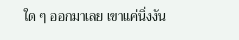ใด ๆ ออกมาเลย เขาแค่นิ่งงัน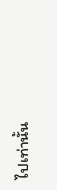ไปเท่านั้น